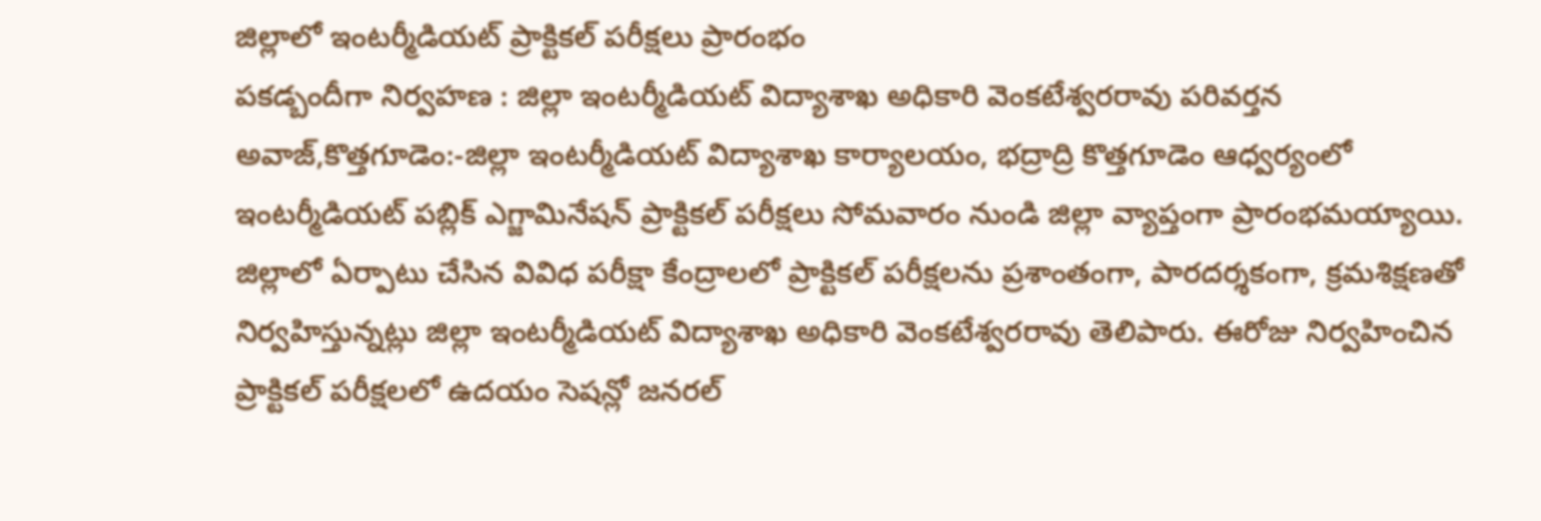జిల్లాలో ఇంటర్మీడియట్ ప్రాక్టికల్ పరీక్షలు ప్రారంభం
పకడ్బందీగా నిర్వహణ : జిల్లా ఇంటర్మీడియట్ విద్యాశాఖ అధికారి వెంకటేశ్వరరావు పరివర్తన అవాజ్,కొత్తగూడెం:-జిల్లా ఇంటర్మీడియట్ విద్యాశాఖ కార్యాలయం, భద్రాద్రి కొత్తగూడెం ఆధ్వర్యంలో ఇంటర్మీడియట్ పబ్లిక్ ఎగ్జామినేషన్ ప్రాక్టికల్ పరీక్షలు సోమవారం నుండి జిల్లా వ్యాప్తంగా ప్రారంభమయ్యాయి. జిల్లాలో ఏర్పాటు చేసిన వివిధ పరీక్షా కేంద్రాలలో ప్రాక్టికల్ పరీక్షలను ప్రశాంతంగా, పారదర్శకంగా, క్రమశిక్షణతో నిర్వహిస్తున్నట్లు జిల్లా ఇంటర్మీడియట్ విద్యాశాఖ అధికారి వెంకటేశ్వరరావు తెలిపారు. ఈరోజు నిర్వహించిన ప్రాక్టికల్ పరీక్షలలో ఉదయం సెషన్లో జనరల్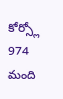కోర్స్లో 974 మంది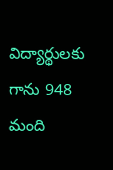విద్యార్థులకు గాను 948 మంది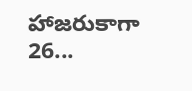హాజరుకాగా 26...